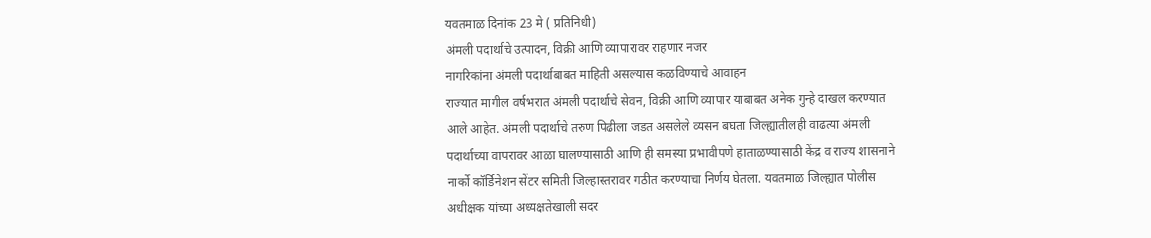यवतमाळ दिनांक 23 मे ( प्रतिनिधी)
अंमली पदार्थाचे उत्पादन, विक्री आणि व्यापारावर राहणार नजर
नागरिकांना अंमली पदार्थाबाबत माहिती असल्यास कळविण्याचे आवाहन
राज्यात मागील वर्षभरात अंमली पदार्थाचे सेवन, विक्री आणि व्यापार याबाबत अनेक गुन्हे दाखल करण्यात आले आहेत. अंमली पदार्थाचे तरुण पिढीला जडत असलेले व्यसन बघता जिल्ह्यातीलही वाढत्या अंमली पदार्थाच्या वापरावर आळा घालण्यासाठी आणि ही समस्या प्रभावीपणे हाताळण्यासाठी केंद्र व राज्य शासनाने नार्को कॉर्डिनेशन सेंटर समिती जिल्हास्तरावर गठीत करण्याचा निर्णय घेतला. यवतमाळ जिल्ह्यात पोलीस अधीक्षक यांच्या अध्यक्षतेखाली सदर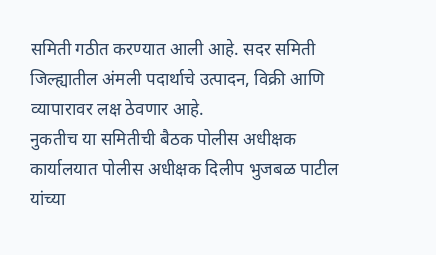समिती गठीत करण्यात आली आहे. सदर समिती जिल्ह्यातील अंमली पदार्थाचे उत्पादन, विक्री आणि व्यापारावर लक्ष ठेवणार आहे.
नुकतीच या समितीची बैठक पोलीस अधीक्षक कार्यालयात पोलीस अधीक्षक दिलीप भुजबळ पाटील यांच्या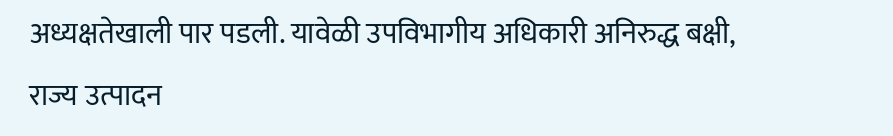अध्यक्षतेखाली पार पडली. यावेळी उपविभागीय अधिकारी अनिरुद्ध बक्षी, राज्य उत्पादन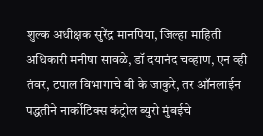शुल्क अधीक्षक सुरेंद्र मानपिया, जिल्हा माहिती अधिकारी मनीषा सावळे, डॉ दयानंद चव्हाण, एन व्ही तंवर, टपाल विभागाचे बी के जाकुरे, तर ऑनलाईन पद्धतीने नार्कोटिक्स कंट्रोल ब्युरो मुंबईचे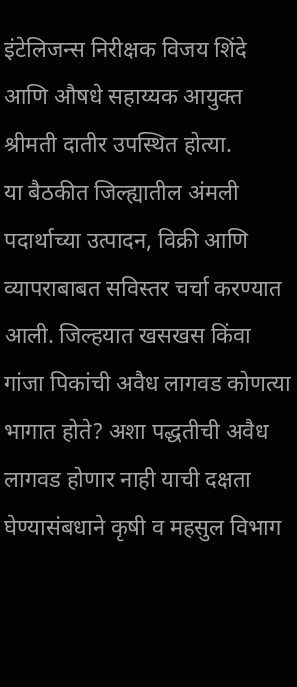इंटेलिजन्स निरीक्षक विजय शिंदे आणि औषधे सहाय्यक आयुक्त श्रीमती दातीर उपस्थित होत्या.
या बैठकीत जिल्ह्यातील अंमली पदार्थाच्या उत्पादन, विक्री आणि व्यापराबाबत सविस्तर चर्चा करण्यात आली. जिल्हयात खसखस किंवा गांजा पिकांची अवैध लागवड कोणत्या भागात होते? अशा पद्धतीची अवैध लागवड होणार नाही याची दक्षता घेण्यासंबधाने कृषी व महसुल विभाग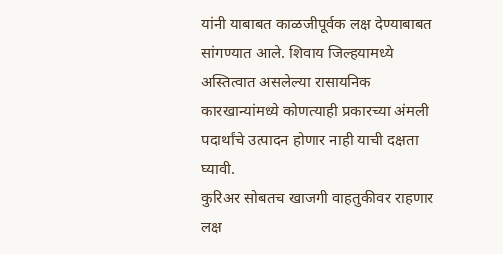यांनी याबाबत काळजीपूर्वक लक्ष देण्याबाबत सांगण्यात आले. शिवाय जिल्हयामध्ये अस्तित्वात असलेल्या रासायनिक कारखान्यांमध्ये कोणत्याही प्रकारच्या अंमली पदार्थांचे उत्पादन होणार नाही याची दक्षता घ्यावी.
कुरिअर सोबतच खाजगी वाहतुकीवर राहणार लक्ष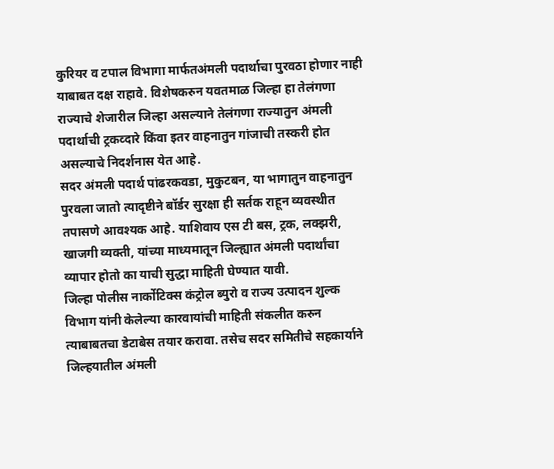कुरियर व टपाल विभागा मार्फतअंमली पदार्थाचा पुरवठा होणार नाही याबाबत दक्ष राहावे. विशेषकरुन यवतमाळ जिल्हा हा तेलंगणा राज्याचे शेजारील जिल्हा असल्याने तेलंगणा राज्यातुन अंमली पदार्थाची ट्रकव्दारे किंवा इतर वाहनातुन गांजाची तस्करी होत असल्याचे निदर्शनास येत आहे.
सदर अंमली पदार्थ पांढरकवडा, मुकुटबन, या भागातुन वाहनातुन पुरवला जातो त्यादृष्टीने बॉर्डर सुरक्षा ही सर्तक राहून व्यवस्थीत तपासणे आवश्यक आहे. याशिवाय एस टी बस, ट्रक, लक्झरी, खाजगी व्यक्ती, यांच्या माध्यमातून जिल्ह्यात अंमली पदार्थांचा व्यापार होतो का याची सुद्धा माहिती घेण्यात यावी.
जिल्हा पोलीस नार्कोटिक्स कंट्रोल ब्युरो व राज्य उत्पादन शुल्क विभाग यांनी केलेल्या कारवायांची माहिती संकलीत करुन त्याबाबतचा डेटाबेस तयार करावा. तसेच सदर समितीचे सहकार्याने जिल्हयातील अंमली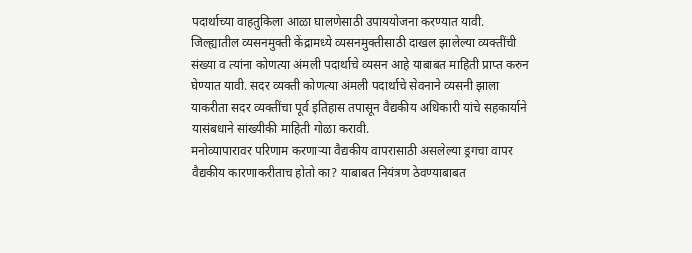पदार्थाच्या वाहतुकिला आळा घालणेसाठी उपाययोजना करण्यात यावी.
जिल्ह्यातील व्यसनमुक्ती केंद्रामध्ये व्यसनमुक्तीसाठी दाखल झालेल्या व्यक्तींची संख्या व त्यांना कोणत्या अंमली पदार्थाचे व्यसन आहे याबाबत माहिती प्राप्त करुन घेण्यात यावी. सदर व्यक्ती कोणत्या अंमली पदार्थाचे सेवनाने व्यसनी झाला याकरीता सदर व्यक्तींचा पूर्व इतिहास तपासून वैद्यकीय अधिकारी यांचे सहकार्याने यासंबधाने सांख्यीकी माहिती गोळा करावी.
मनोव्यापारावर परिणाम करणाऱ्या वैद्यकीय वापरासाठी असलेल्या ड्रगचा वापर वैद्यकीय कारणाकरीताच होतो का? याबाबत नियंत्रण ठेवण्याबाबत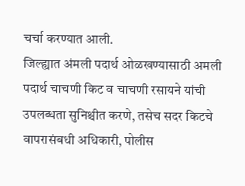चर्चा करण्यात आली.
जिल्ह्यात अंमली पदार्थ ओळखण्यासाठी अमली पदार्थ चाचणी किट व चाचणी रसायने यांची उपलब्धता सुनिश्चीत करणे, तसेच सदर किटचे वापरासंबधी अधिकारी, पोलीस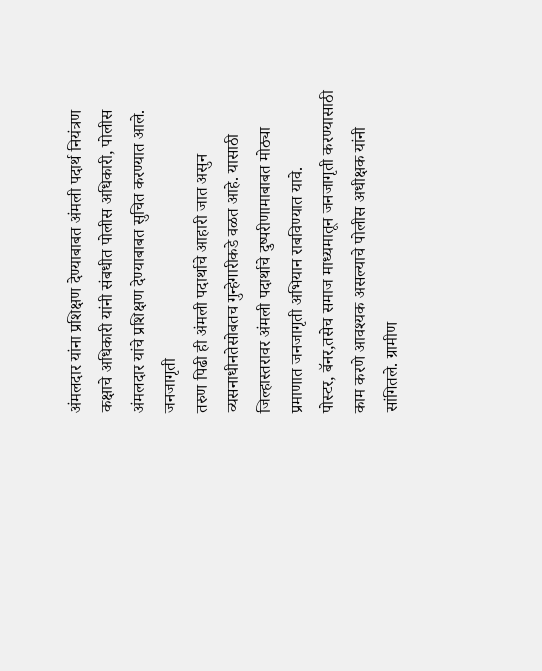अंमलदार यांना प्रशिक्षण देण्याबाबत अंमली पदार्थ नियंत्रण कक्षाचे अधिकारी यांनी संबधीत पोलीस अधिकारी, पोलीस अंमलदार यांचे प्रशिक्षण देण्याबाबत सुचित करण्यात आले.
जनजागृती
तरुण पिढी ही अंमली पदार्थाचे आहारी जात असुन व्यसनाधीनतेसोबतच गुन्हेगारीकडे वळत आहे. यासाठी जिल्हास्तरावर अंमली पदार्थाचे दुष्परीणामाबाबत मोठ्या प्रमाणात जनजागृती अभियान राबविण्यात यावे.
पोस्टर, बॅनर,तसेच समाज माध्यमातून जनजागृती करण्यासाठी काम करणे आवश्यक असल्याचे पोलीस अधीक्षक यांनी सांगितले. ग्रामीण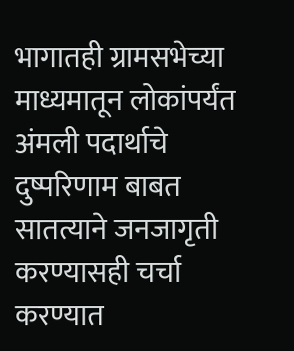भागातही ग्रामसभेच्या माध्यमातून लोकांपर्यंत अंमली पदार्थाचे दुष्परिणाम बाबत सातत्याने जनजागृती करण्यासही चर्चा करण्यात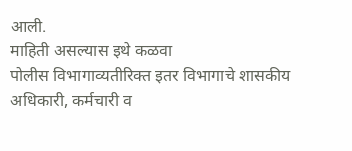आली.
माहिती असल्यास इथे कळवा
पोलीस विभागाव्यतीरिक्त इतर विभागाचे शासकीय अधिकारी, कर्मचारी व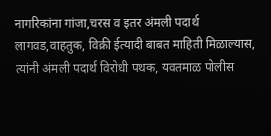नागरिकांना गांजा,चरस व इतर अंमली पदार्थ लागवड,वाहतुक, विक्री ईत्यादी बाबत माहिती मिळाल्यास, त्यांनी अंमली पदार्थ विरोधी पथक, यवतमाळ पोलीस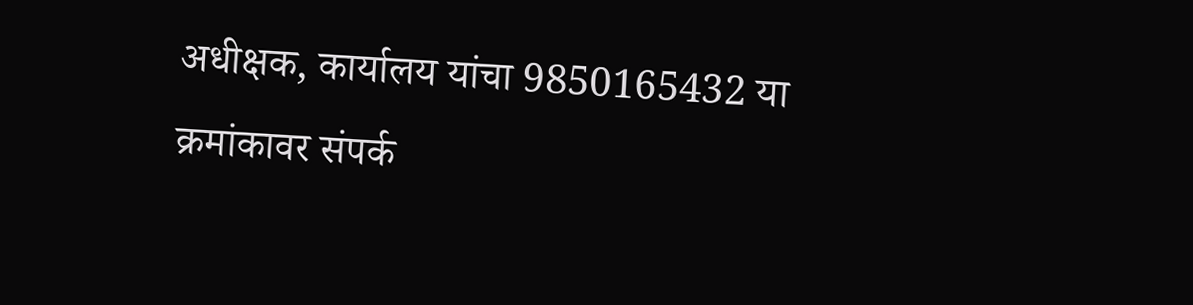अधीक्षक, कार्यालय यांचा 9850165432 या क्रमांकावर संपर्क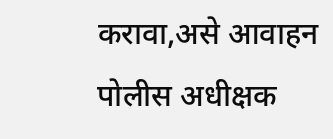करावा,असे आवाहन पोलीस अधीक्षक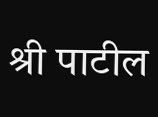श्री पाटील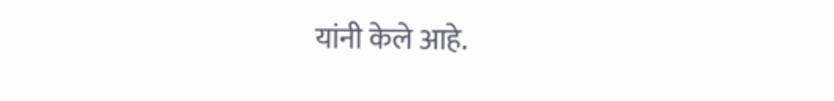यांनी केले आहे.